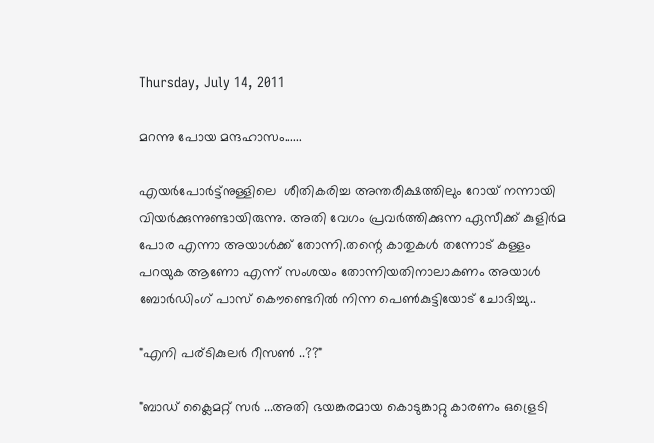Thursday, July 14, 2011

മറന്നു പോയ മന്ദഹാസം......

എയര്‍പോര്‍ട്ട്നുള്ളിലെ  ശീതികരിച്ച അന്തരീക്ഷത്തിലും റോയ് നന്നായി വിയര്‍ക്കുന്നുണ്ടായിരുന്നു. അതി വേഗം പ്രവര്‍ത്തിക്കുന്ന ഏസീക്ക് കുളിര്‍മ പോര എന്നാ അയാള്‍ക്ക് തോന്നി.തന്റെ കാതുകള്‍ തന്നോട് കള്ളം പറയുക ആണോ എന്ന് സംശയം തോന്നിയതിനാലാകണം അയാള്‍ ബോര്‍ഡിംഗ് പാസ്‌ കൌണ്ടെറില്‍ നിന്ന പെണ്‍കുട്ടിയോട് ചോദിച്ചു..

"എനി പര്ടികുലര്‍ റീസണ്‍ ..??"

"ബാഡ് ക്ലൈമറ്റ് സര്‍ ...അതി ഭയങ്കരമായ കൊടുങ്കാറ്റു കാരണം ഒള്രെടി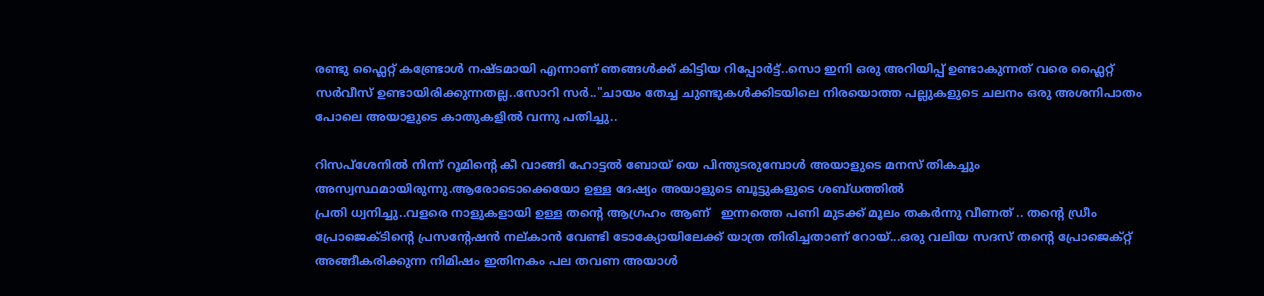രണ്ടു ഫ്ലൈറ്റ് കണ്ട്രോള്‍ നഷ്ടമായി എന്നാണ് ഞങ്ങള്‍ക്ക് കിട്ടിയ റിപ്പോര്‍ട്ട്‌..സൊ ഇനി ഒരു അറിയിപ്പ് ഉണ്ടാകുന്നത് വരെ ഫ്ലൈറ്റ് സര്‍വീസ് ഉണ്ടായിരിക്കുന്നതല്ല..സോറി സര്‍.."ചായം തേച്ച ചുണ്ടുകള്‍ക്കിടയിലെ നിരയൊത്ത പല്ലുകളുടെ ചലനം ഒരു അശനിപാതം പോലെ അയാളുടെ കാതുകളില്‍ വന്നു പതിച്ചു..

റിസപ്ശേനില്‍ നിന്ന് റൂമിന്റെ കീ വാങ്ങി ഹോട്ടല്‍ ബോയ്‌ യെ പിന്തുടരുമ്പോള്‍ അയാളുടെ മനസ് തികച്ചും അസ്വസ്ഥമായിരുന്നു.ആരോടൊക്കെയോ ഉള്ള ദേഷ്യം അയാളുടെ ബൂട്ടുകളുടെ ശബ്ധത്തില്‍
പ്രതി ധ്വനിച്ചു..വളരെ നാളുകളായി ഉള്ള തന്റെ ആഗ്രഹം ആണ്   ഇന്നത്തെ പണി മുടക്ക് മൂലം തകര്‍ന്നു വീണത്‌ .. തന്റെ ഡ്രീം പ്രോജെക്ടിന്റെ പ്രസന്റേഷന്‍ നല്കാന്‍ വേണ്ടി ടോക്യോയിലേക്ക് യാത്ര തിരിച്ചതാണ് റോയ്...ഒരു വലിയ സദസ് തന്റെ പ്രോജെക്റ്റ്‌ അങ്ങീകരിക്കുന്ന നിമിഷം ഇതിനകം പല തവണ അയാള്‍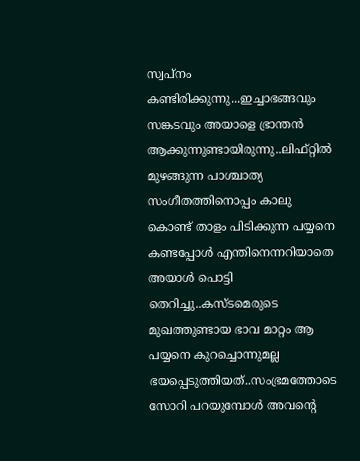സ്വപ്നം കണ്ടിരിക്കുന്നു...ഇച്ചാഭങ്ങവും സങ്കടവും അയാളെ ഭ്രാന്തന്‍ ആക്കുന്നുണ്ടായിരുന്നു..ലിഫ്റ്റില്‍ മുഴങ്ങുന്ന പാശ്ചാത്യ സംഗീതത്തിനൊപ്പം കാലു കൊണ്ട് താളം പിടിക്കുന്ന പയ്യനെ കണ്ടപ്പോള്‍ എന്തിനെന്നറിയാതെ അയാള്‍ പൊട്ടി തെറിച്ചു..കസ്ടമെരുടെ മുഖത്തുണ്ടായ ഭാവ മാറ്റം ആ പയ്യനെ കുറച്ചൊന്നുമല്ല ഭയപ്പെടുത്തിയത്..സംഭ്രമത്തോടെ സോറി പറയുമ്പോള്‍ അവന്റെ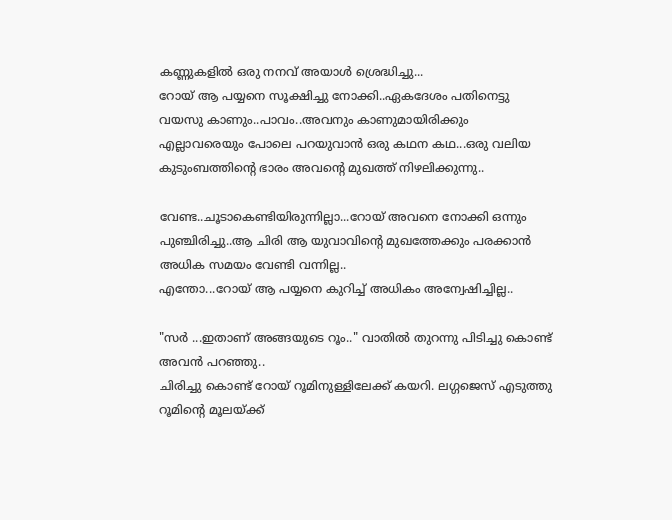കണ്ണുകളില്‍ ഒരു നനവ് അയാള്‍ ശ്രെദ്ധിച്ചു...
റോയ് ആ പയ്യനെ സൂക്ഷിച്ചു നോക്കി..ഏകദേശം പതിനെട്ടു വയസു കാണും..പാവം..അവനും കാണുമായിരിക്കും എല്ലാവരെയും പോലെ പറയുവാന്‍ ഒരു കഥന കഥ...ഒരു വലിയ കുടുംബത്തിന്റെ ഭാരം അവന്റെ മുഖത്ത് നിഴലിക്കുന്നു..

വേണ്ട..ചൂടാകെണ്ടിയിരുന്നില്ലാ...റോയ് അവനെ നോക്കി ഒന്നും പുഞ്ചിരിച്ചു..ആ ചിരി ആ യുവാവിന്റെ മുഖത്തേക്കും പരക്കാന്‍ അധിക സമയം വേണ്ടി വന്നില്ല..
എന്തോ...റോയ് ആ പയ്യനെ കുറിച്ച് അധികം അന്വേഷിച്ചില്ല..

"സര്‍ ...ഇതാണ് അങ്ങയുടെ റൂം.." വാതില്‍ തുറന്നു പിടിച്ചു കൊണ്ട് അവന്‍ പറഞ്ഞു..
ചിരിച്ചു കൊണ്ട് റോയ് റൂമിനുള്ളിലേക്ക് കയറി. ലഗ്ഗജെസ് എടുത്തു റൂമിന്റെ മൂലയ്ക്ക്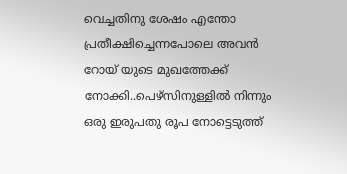വെച്ചതിനു ശേഷം എന്തോ പ്രതീക്ഷിച്ചെന്നപോലെ അവന്‍ റോയ് യുടെ മുഖത്തേക്ക് നോക്കി..പെഴ്സിനുള്ളില്‍ നിന്നും ഒരു ഇരുപതു രൂപ നോട്ടെടുത്ത്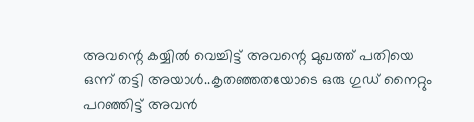അവന്റെ കയ്യില്‍ വെച്ചിട്ട് അവന്റെ മുഖത്ത് പതിയെ ഒന്ന് തട്ടി അയാള്‍..കൃതഞ്ഞതയോടെ ഒരു ഗുഡ് നൈറ്റും പറഞ്ഞിട്ട് അവന്‍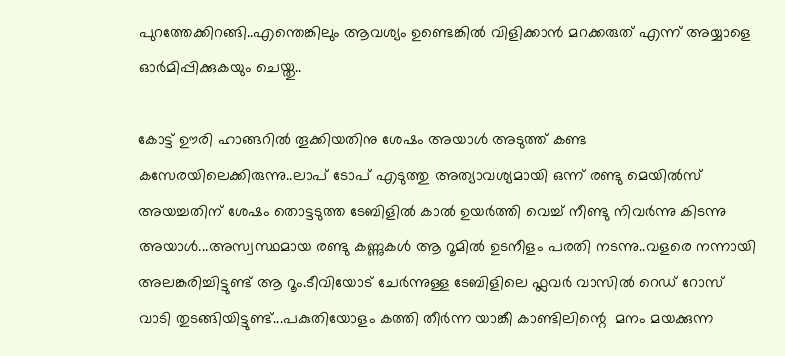പുറത്തേക്കിറങ്ങി..എന്തെങ്കിലും ആവശ്യം ഉണ്ടെങ്കില്‍ വിളിക്കാന്‍ മറക്കരുത് എന്ന് അയ്യാളെ ഓര്‍മിപ്പിക്കുകയും ചെയ്തു..

കോട്ട് ഊരി ഹാങ്ങറില്‍ തൂക്കിയതിനു ശേഷം അയാള്‍ അടുത്ത് കണ്ട കസേരയിലെക്കിരുന്നു..ലാപ്‌ ടോപ്‌ എടുത്തു അത്യാവശ്യമായി ഒന്ന് രണ്ടു മെയില്‍സ് അയച്ചതിന് ശേഷം തൊട്ടടുത്ത ടേബിളില്‍ കാല്‍ ഉയര്‍ത്തി വെച്ച് നീണ്ടു നിവര്‍ന്നു കിടന്നു അയാള്‍...അസ്വസ്ഥമായ രണ്ടു കണ്ണുകള്‍ ആ റൂമില്‍ ഉടനീളം പരതി നടന്നു..വളരെ നന്നായി അലങ്കരിച്ചിട്ടുണ്ട് ആ റൂം.ടീവിയോട് ചേര്‍ന്നുള്ള ടേബിളിലെ ഫ്ലവര്‍ വാസില്‍ റെഡ് റോസ് വാടി തുടങ്ങിയിട്ടുണ്ട്...പകുതിയോളം കത്തി തീര്‍ന്ന യാങ്കീ കാണ്ടിലിന്റെ  മനം മയക്കുന്ന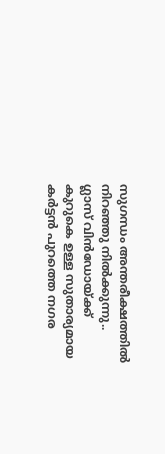സുഗന്ധം അന്തരീക്ഷത്തില്‍ നിറഞ്ഞു നില്‍ക്കുന്നു..
ഗ്ലാസ്‌ വിന്‍ഡോയ്ക്ക്   കുറുകെ ഉള്ള സുതാര്യമായ കര്‍ട്ടന്‍ പുറത്തെ നഗര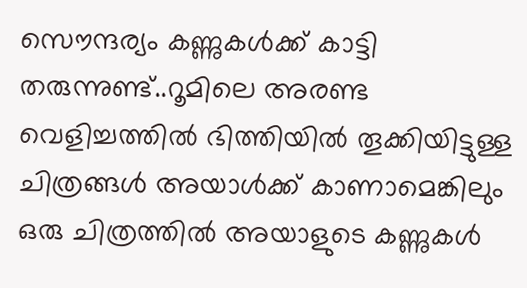സൌന്ദര്യം കണ്ണുകള്‍ക്ക്‌ കാട്ടി തരുന്നുണ്ട്..റൂമിലെ അരണ്ട വെളിച്ചത്തില്‍ ഭിത്തിയില്‍ തൂക്കിയിട്ടുള്ള ചിത്രങ്ങള്‍ അയാള്‍ക്ക്‌ കാണാമെങ്കിലും ഒരു ചിത്രത്തില്‍ അയാളുടെ കണ്ണുകള്‍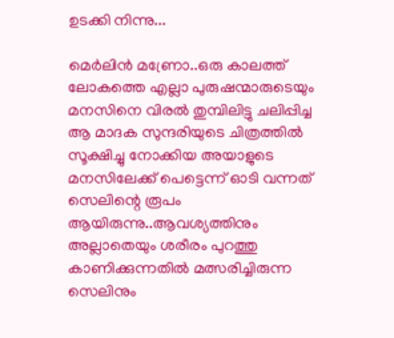ഉടക്കി നിന്നു...

മെര്‍ലിന്‍ മണ്രോ..ഒരു കാലത്ത് ലോകത്തെ എല്ലാ പുരുഷന്മാരുടെയും മനസിനെ വിരല്‍ തുമ്പിലിട്ടു ചലിപ്പിച്ച ആ മാദക സുന്ദരിയുടെ ചിത്രത്തില്‍ സൂക്ഷിച്ചു നോക്കിയ അയാളുടെ മനസിലേക്ക് പെട്ടെന്ന് ഓടി വന്നത് സെലിന്റെ രൂപം ആയിരുന്നു..ആവശ്യത്തിനും അല്ലാതെയും ശരീരം പുറത്തു കാണിക്കുന്നതില്‍ മത്സരിച്ചിരുന്ന സെലിനും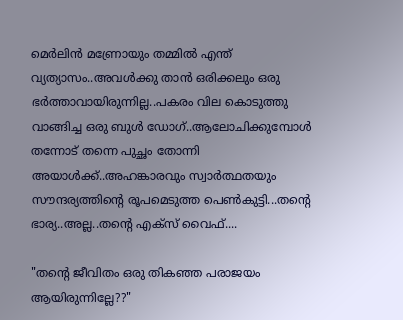മെര്‍ലിന്‍ മണ്രോയും തമ്മില്‍ എന്ത് വ്യത്യാസം..അവള്‍ക്കു താന്‍ ഒരിക്കലും ഒരു ഭര്‍ത്താവായിരുന്നില്ല..പകരം വില കൊടുത്തു വാങ്ങിച്ച ഒരു ബുള്‍ ഡോഗ്..ആലോചിക്കുമ്പോള്‍ തന്നോട് തന്നെ പുച്ഛം തോന്നി അയാള്‍ക്ക്..അഹങ്കാരവും സ്വാര്‍ത്ഥതയും സൗന്ദര്യത്തിന്റെ രൂപമെടുത്ത പെണ്‍കുട്ടി...തന്റെ ഭാര്യ..അല്ല..തന്റെ എക്സ് വൈഫ്‌....

"തന്റെ ജീവിതം ഒരു തികഞ്ഞ പരാജയം ആയിരുന്നില്ലേ??"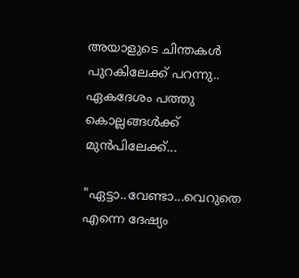അയാളുടെ ചിന്തകള്‍ പുറകിലേക്ക് പറന്നു.. ഏകദേശം പത്തു കൊല്ലങ്ങള്‍ക്ക് മുന്‍പിലേക്ക്...

"ഏട്ടാ..വേണ്ടാ...വെറുതെ എന്നെ ദേഷ്യം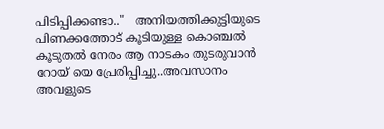പിടിപ്പിക്കണ്ടാ.."   അനിയത്തിക്കുട്ടിയുടെ പിണക്കത്തോട് കൂടിയുള്ള കൊഞ്ചല്‍ കൂടുതല്‍ നേരം ആ നാടകം തുടരുവാന്‍ റോയ് യെ പ്രേരിപ്പിച്ചു..അവസാനം അവളുടെ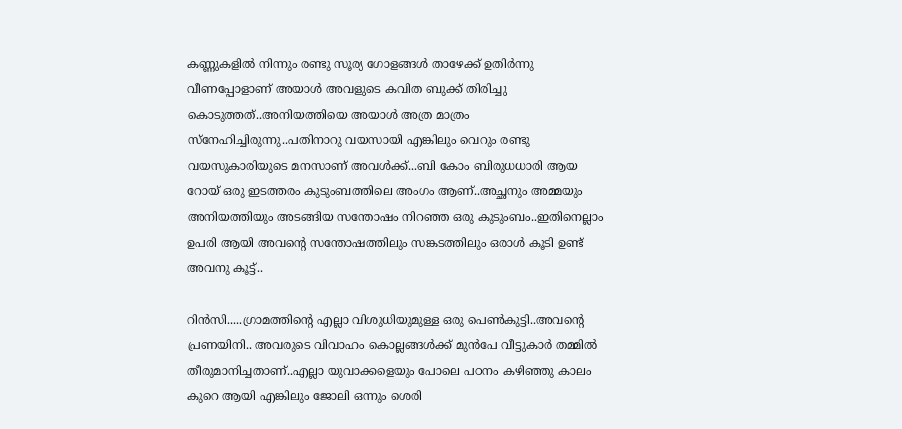കണ്ണുകളില്‍ നിന്നും രണ്ടു സൂര്യ ഗോളങ്ങള്‍ താഴേക്ക്‌ ഉതിര്‍ന്നു വീണപ്പോളാണ് അയാള്‍ അവളുടെ കവിത ബുക്ക്‌ തിരിച്ചു കൊടുത്തത്..അനിയത്തിയെ അയാള്‍ അത്ര മാത്രം സ്നേഹിച്ചിരുന്നു..പതിനാറു വയസായി എങ്കിലും വെറും രണ്ടു വയസുകാരിയുടെ മനസാണ് അവള്‍ക്ക്...ബി കോം ബിരുധധാരി ആയ റോയ് ഒരു ഇടത്തരം കുടുംബത്തിലെ അംഗം ആണ്..അച്ഛനും അമ്മയും അനിയത്തിയും അടങ്ങിയ സന്തോഷം നിറഞ്ഞ ഒരു കുടുംബം..ഇതിനെല്ലാം ഉപരി ആയി അവന്റെ സന്തോഷത്തിലും സങ്കടത്തിലും ഒരാള്‍ കൂടി ഉണ്ട് അവനു കൂട്ട്..

റിന്‍സി.....ഗ്രാമത്തിന്റെ എല്ലാ വിശുധിയുമുള്ള ഒരു പെണ്‍കുട്ടി..അവന്റെ പ്രണയിനി.. അവരുടെ വിവാഹം കൊല്ലങ്ങള്‍ക്ക് മുന്‍പേ വീട്ടുകാര്‍ തമ്മില്‍ തീരുമാനിച്ചതാണ്..എല്ലാ യുവാക്കളെയും പോലെ പഠനം കഴിഞ്ഞു കാലം കുറെ ആയി എങ്കിലും ജോലി ഒന്നും ശെരി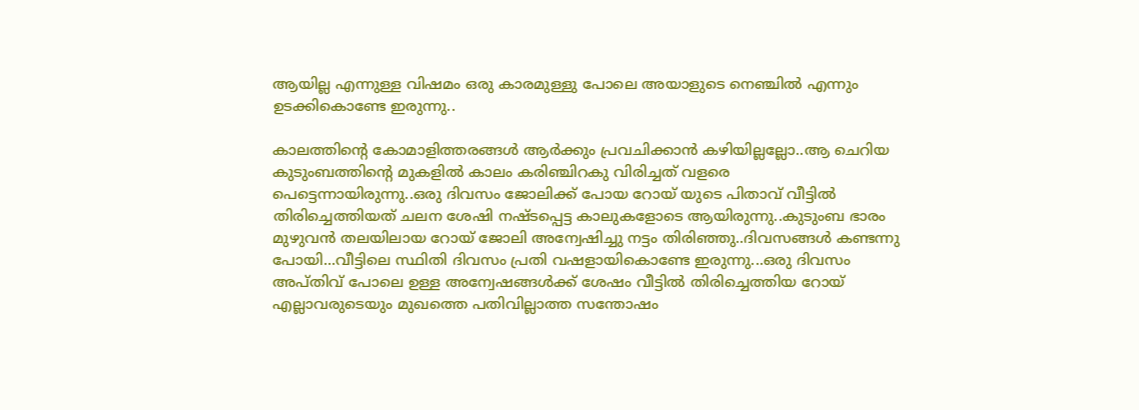ആയില്ല എന്നുള്ള വിഷമം ഒരു കാരമുള്ളു പോലെ അയാളുടെ നെഞ്ചില്‍ എന്നും ഉടക്കികൊണ്ടേ ഇരുന്നു..

കാലത്തിന്റെ കോമാളിത്തരങ്ങള്‍ ആര്‍ക്കും പ്രവചിക്കാന്‍ കഴിയില്ലല്ലോ..ആ ചെറിയ കുടുംബത്തിന്റെ മുകളില്‍ കാലം കരിഞ്ചിറകു വിരിച്ചത് വളരെ പെട്ടെന്നായിരുന്നു..ഒരു ദിവസം ജോലിക്ക് പോയ റോയ് യുടെ പിതാവ് വീട്ടില്‍ തിരിച്ചെത്തിയത്‌ ചലന ശേഷി നഷ്ടപ്പെട്ട കാലുകളോടെ ആയിരുന്നു..കുടുംബ ഭാരം മുഴുവന്‍ തലയിലായ റോയ് ജോലി അന്വേഷിച്ചു നട്ടം തിരിഞ്ഞു..ദിവസങ്ങള്‍ കണ്ടന്നു പോയി...വീട്ടിലെ സ്ഥിതി ദിവസം പ്രതി വഷളായികൊണ്ടേ ഇരുന്നു...ഒരു ദിവസം അപ്തിവ് പോലെ ഉള്ള അന്വേഷങ്ങള്‍ക്ക് ശേഷം വീട്ടില്‍ തിരിച്ചെത്തിയ റോയ് എല്ലാവരുടെയും മുഖത്തെ പതിവില്ലാത്ത സന്തോഷം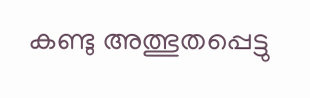കണ്ടു അത്ഭുതപ്പെട്ടു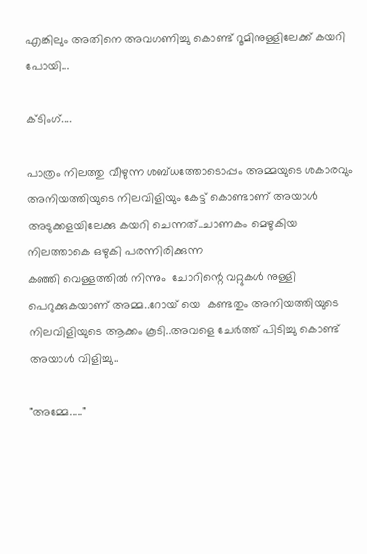എങ്കിലും അതിനെ അവഗണിച്ചു കൊണ്ട് റൂമിനുള്ളിലേക്ക് കയറി പോയി...

ക്ടിംഗ്....

പാത്രം നിലത്തു വീഴുന്ന ശബ്ധത്തോടൊപ്പം അമ്മയുടെ ശകാരവും അനിയത്തിയുടെ നിലവിളിയും കേട്ട് കൊണ്ടാണ് അയാള്‍ അടുക്കളയിലേക്കു കയറി ചെന്നത്..ചാണകം മെഴുകിയ നിലത്താകെ ഒഴുകി പരന്നിരിക്കുന്ന
കഞ്ഞി വെള്ളത്തില്‍ നിന്നും  ചോറിന്റെ വറ്റുകള്‍ നുള്ളി പെറുക്കുകയാണ് അമ്മ..റോയ് യെ  കണ്ടതും അനിയത്തിയുടെ നിലവിളിയുടെ ആക്കം കൂടി..അവളെ ചേര്‍ത്ത് പിടിച്ചു കൊണ്ട് അയാള്‍ വിളിച്ചു..

"അമ്മേ....."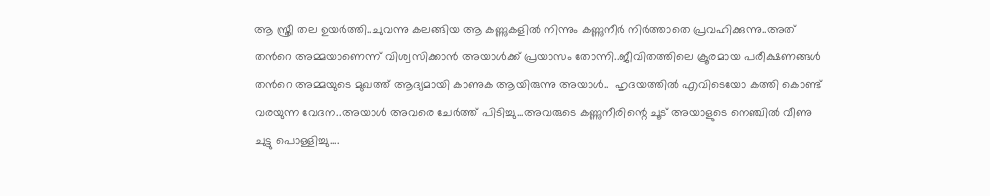ആ സ്ത്രീ തല ഉയര്‍ത്തി..ചുവന്നു കലങ്ങിയ ആ കണ്ണുകളില്‍ നിന്നും കണ്ണുനീര്‍ നിര്‍ത്താതെ പ്രവഹിക്കുന്നു..അത് തന്‍റെ അമ്മയാണെന്ന് വിശ്വസിക്കാന്‍ അയാള്‍ക്ക്‌ പ്രയാസം തോന്നി..ജീവിതത്തിലെ ക്രൂരമായ പരീക്ഷണങ്ങള്‍ തന്‍റെ അമ്മയുടെ മുഖത്ത് ആദ്യമായി കാണുക ആയിരുന്നു അയാള്‍..  ഹൃദയത്തില്‍ എവിടെയോ കത്തി കൊണ്ട് വരയുന്ന വേദന..അയാള്‍ അവരെ ചേര്‍ത്ത് പിടിച്ചു...അവരുടെ കണ്ണുനീരിന്റെ ചൂട് അയാളുടെ നെഞ്ചില്‍ വീണു ചുട്ടു പൊള്ളിച്ചു....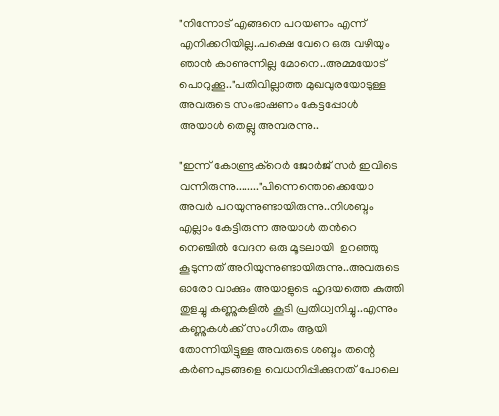"നിന്നോട് എങ്ങനെ പറയണം എന്ന് എനിക്കറിയില്ല..പക്ഷെ വേറെ ഒരു വഴിയും ഞാന്‍ കാണുന്നില്ല മോനെ..അമ്മയോട് പൊറുക്കൂ.."പതിവില്ലാത്ത മുഖവുരയോടുള്ള അവരുടെ സംഭാഷണം കേട്ടപ്പോള്‍ അയാള്‍ തെല്ലു അമ്പരന്നു..

"ഇന്ന് കോണ്ട്രക്റെര്‍ ജോര്‍ജ് സര്‍ ഇവിടെ വന്നിരുന്നു........"പിന്നെന്തൊക്കെയോ അവര്‍ പറയുന്നുണ്ടായിരുന്നു..നിശബ്ദം എല്ലാം കേട്ടിരുന്ന അയാള്‍ തന്‍റെ നെഞ്ചില്‍ വേദന ഒരു മൂടലായി  ഉറഞ്ഞു കൂടുന്നത് അറിയുന്നുണ്ടായിരുന്നു..അവരുടെ ഓരോ വാക്കും അയാളുടെ ഹൃദയത്തെ കുത്തി തുളച്ചു കണ്ണുകളില്‍ കൂടി പ്രതിധ്വനിച്ചു..എന്നും കണ്ണുകള്‍ക്ക്‌ സംഗീതം ആയി തോന്നിയിട്ടുള്ള അവരുടെ ശബ്ദം തന്റെ കര്‍ണപുടങ്ങളെ വെധനിപ്പിക്കുനത് പോലെ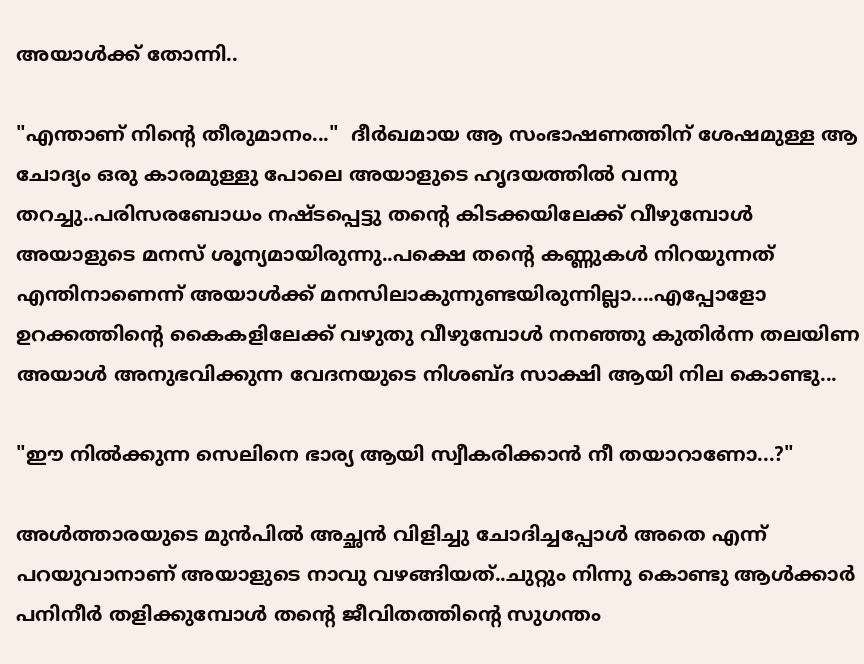അയാള്‍ക്ക്‌ തോന്നി..

"എന്താണ് നിന്റെ തീരുമാനം..."  ദീര്‍ഖമായ ആ സംഭാഷണത്തിന് ശേഷമുള്ള ആ ചോദ്യം ഒരു കാരമുള്ളു പോലെ അയാളുടെ ഹൃദയത്തില്‍ വന്നു തറച്ചു..പരിസരബോധം നഷ്ടപ്പെട്ടു തന്‍റെ കിടക്കയിലേക്ക് വീഴുമ്പോള്‍ അയാളുടെ മനസ്‌ ശൂന്യമായിരുന്നു..പക്ഷെ തന്‍റെ കണ്ണുകള്‍ നിറയുന്നത് എന്തിനാണെന്ന് അയാള്‍ക്ക്‌ മനസിലാകുന്നുണ്ടയിരുന്നില്ലാ....എപ്പോളോ ഉറക്കത്തിന്റെ കൈകളിലേക്ക് വഴുതു വീഴുമ്പോള്‍ നനഞ്ഞു കുതിര്‍ന്ന തലയിണ അയാള്‍ അനുഭവിക്കുന്ന വേദനയുടെ നിശബ്ദ സാക്ഷി ആയി നില കൊണ്ടു...

"ഈ നില്‍ക്കുന്ന സെലിനെ ഭാര്യ ആയി സ്വീകരിക്കാന്‍ നീ തയാറാണോ...?"

അള്‍ത്താരയുടെ മുന്‍പില്‍ അച്ഛന്‍ വിളിച്ചു ചോദിച്ചപ്പോള്‍ അതെ എന്ന് പറയുവാനാണ് അയാളുടെ നാവു വഴങ്ങിയത്..ചുറ്റും നിന്നു കൊണ്ടു ആള്‍ക്കാര്‍ പനിനീര്‍ തളിക്കുമ്പോള്‍ തന്‍റെ ജീവിതത്തിന്റെ സുഗന്തം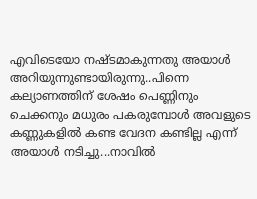എവിടെയോ നഷ്ടമാകുന്നതു അയാള്‍ അറിയുന്നുണ്ടായിരുന്നു..പിന്നെ കല്യാണത്തിന് ശേഷം പെണ്ണിനും ചെക്കനും മധുരം പകരുമ്പോള്‍ അവളുടെ കണ്ണുകളില്‍ കണ്ട വേദന കണ്ടില്ല എന്ന് അയാള്‍ നടിച്ചു...നാവില്‍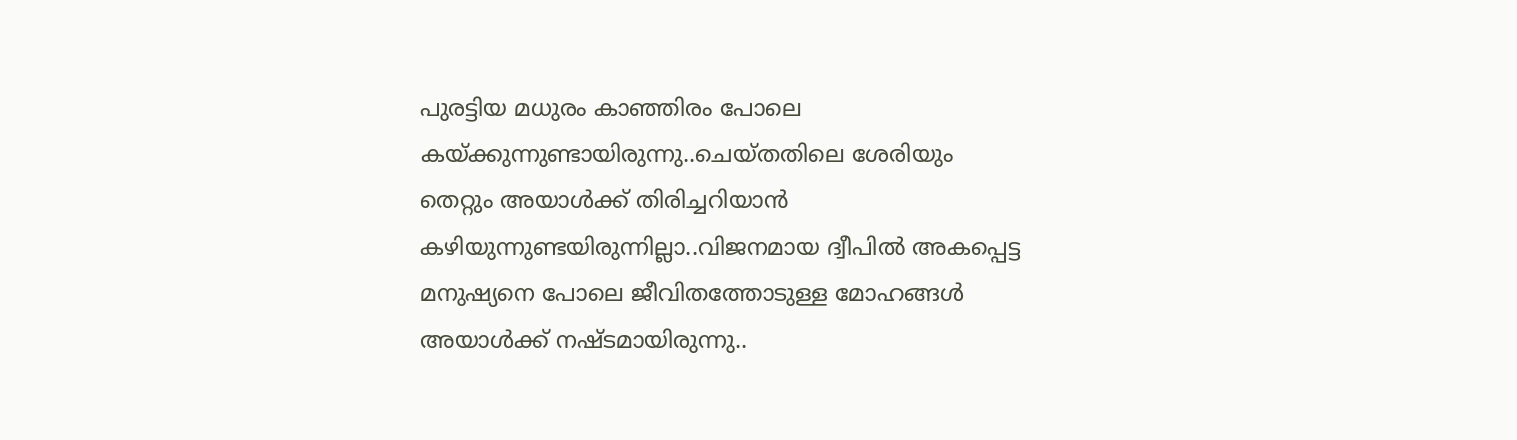പുരട്ടിയ മധുരം കാഞ്ഞിരം പോലെ കയ്ക്കുന്നുണ്ടായിരുന്നു..ചെയ്തതിലെ ശേരിയും തെറ്റും അയാള്‍ക്ക്‌ തിരിച്ചറിയാന്‍ കഴിയുന്നുണ്ടയിരുന്നില്ലാ..വിജനമായ ദ്വീപില്‍ അകപ്പെട്ട
മനുഷ്യനെ പോലെ ജീവിതത്തോടുള്ള മോഹങ്ങള്‍ അയാള്‍ക്ക് നഷ്ടമായിരുന്നു..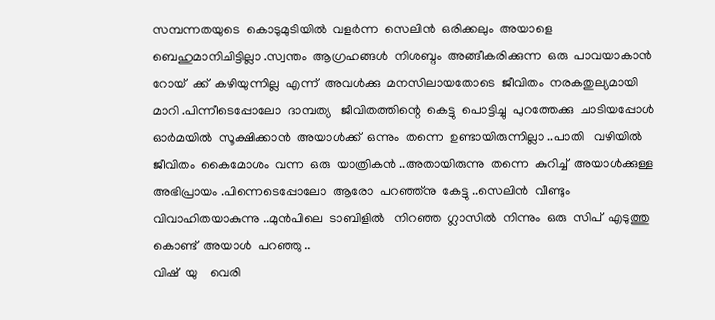സമ്പന്നതയുടെ  കൊടുമുടിയില്‍  വളര്‍ന്ന  സെലിന്‍  ഒരിക്കലും  അയാളെ  ബെഹുമാനിചിട്ടില്ലാ .സ്വന്തം  ആഗ്രഹങ്ങള്‍  നിശബ്ദം  അങ്ങീകരിക്കുന്ന  ഒരു  പാവയാകാന്‍  റോയ്  ക്ക്  കഴിയുന്നില്ല  എന്ന്  അവള്‍ക്കു  മനസിലായതോടെ  ജീവിതം  നരകതുല്യമായി   മാറി .പിന്നീടെപ്പോലോ  ദാമ്പത്യ   ജീവിതത്തിന്റെ  കെട്ടു  പൊട്ടിച്ചു  പുറത്തേക്കു  ചാടിയപ്പോള്‍  ഓര്‍മയില്‍  സൂക്ഷിക്കാന്‍  അയാള്‍ക്ക്  ഒന്നും  തന്നെ  ഉണ്ടായിരുന്നില്ലാ ..പാതി   വഴിയില്‍  ജീവിതം  കൈമോശം  വന്ന  ഒരു  യാത്രികന്‍ ..അതായിരുന്നു  തന്നെ  കുറിച്ച്  അയാള്‍ക്കുള്ള  അഭിപ്രായം .പിന്നെടെപ്പോലോ  ആരോ  പറഞ്ഞ്നു  കേട്ടു ..സെലിന്‍  വീണ്ടും  വിവാഹിതയാകുന്നു ..മുന്‍പിലെ  ടാബിളില്‍   നിറഞ്ഞ  ഗ്ലാസില്‍  നിന്നും  ഒരു  സിപ്  എടുത്തു  കൊണ്ട്  അയാള്‍  പറഞ്ഞു ..
വിഷ്  യു    വെരി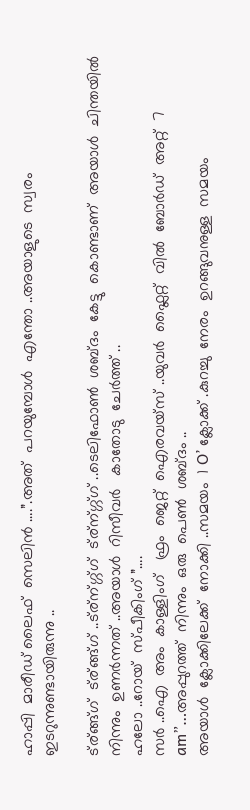ഹാപ്പി  മാരീഡ് ലൈഫ്  സെലിന്‍ ….”.അത്  പറയുമ്പോള്‍  എന്തോ ..അയാളുടെ  സ്വരം  ഇടറുന്നുണ്ടായിരുന്നു ..

ട്ര്ങ്ങ്ഗ്  ട്ര്ങ്ങ്ഗ് ..ട്ര്ന്ഗ്ഗ്ഗ്  ട്ര്ന്ഗ്ഗ്ഗ് ..ടെലിഫോണ്‍  ശബ്ദം  കേട്ടു  കൊണ്ടാണ്  അയാള്‍  ചിന്തയില്‍  നിന്നും  ഉണര്‍ന്നത് ..അയാള്‍  റിസീവര്‍   കാതോടു  ചേര്‍ത്ത് ..
ഹലോ ..റോയ്  സ്പീകിംഗ്‌ ”….
സര്‍ ..ഐ  അം  കാള്ളിംഗ്   ഫ്രം  ജെറ്റ്  ഐരവയ്സ് ..യുവര്‍  ഫ്ലൈറ്റ്  വില്‍  ബോര്‍ഡ്‌  അറ്റ്‌  7 am”…അപ്പുറത്ത്  നിന്നും  ഒരു  പെണ്‍  ശബ്ദം ..
അയാള്‍  ക്ലോക്കിലേക്ക്  നോക്കി ..സമയം  1 O’ ക്ലോക്ക് .കുറച്ചു  നേരം  ഉറങ്ങുവനുള്ള  സമയം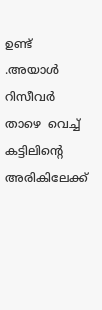ഉണ്ട് .അയാള്‍  റിസീവര്‍   താഴെ  വെച്ച്  കട്ടിലിന്റെ  അരികിലേക്ക്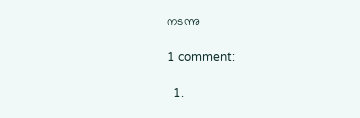നടന്നു

1 comment:

  1.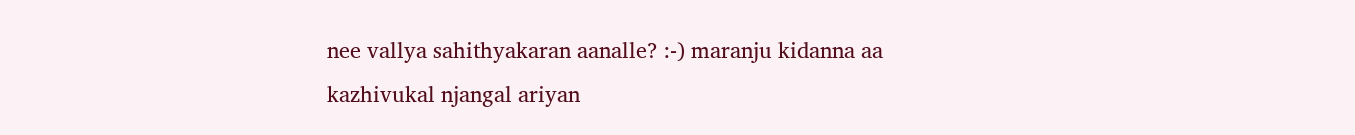nee vallya sahithyakaran aanalle? :-) maranju kidanna aa kazhivukal njangal ariyan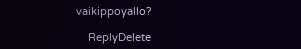vaikippoyallo?

    ReplyDelete